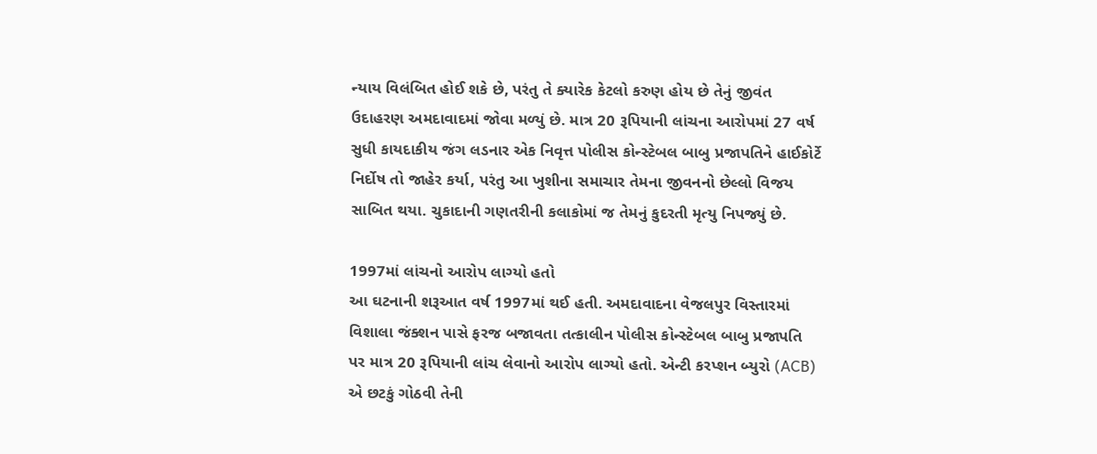ન્યાય વિલંબિત હોઈ શકે છે, પરંતુ તે ક્યારેક કેટલો કરુણ હોય છે તેનું જીવંત ઉદાહરણ અમદાવાદમાં જોવા મળ્યું છે. માત્ર 20 રૂપિયાની લાંચના આરોપમાં 27 વર્ષ સુધી કાયદાકીય જંગ લડનાર એક નિવૃત્ત પોલીસ કોન્સ્ટેબલ બાબુ પ્રજાપતિને હાઈકોર્ટે નિર્દોષ તો જાહેર કર્યા, પરંતુ આ ખુશીના સમાચાર તેમના જીવનનો છેલ્લો વિજય સાબિત થયા. ચુકાદાની ગણતરીની કલાકોમાં જ તેમનું કુદરતી મૃત્યુ નિપજ્યું છે.

1997માં લાંચનો આરોપ લાગ્યો હતો
આ ઘટનાની શરૂઆત વર્ષ 1997માં થઈ હતી. અમદાવાદના વેજલપુર વિસ્તારમાં વિશાલા જંક્શન પાસે ફરજ બજાવતા તત્કાલીન પોલીસ કોન્સ્ટેબલ બાબુ પ્રજાપતિ પર માત્ર 20 રૂપિયાની લાંચ લેવાનો આરોપ લાગ્યો હતો. એન્ટી કરપ્શન બ્યુરો (ACB) એ છટકું ગોઠવી તેની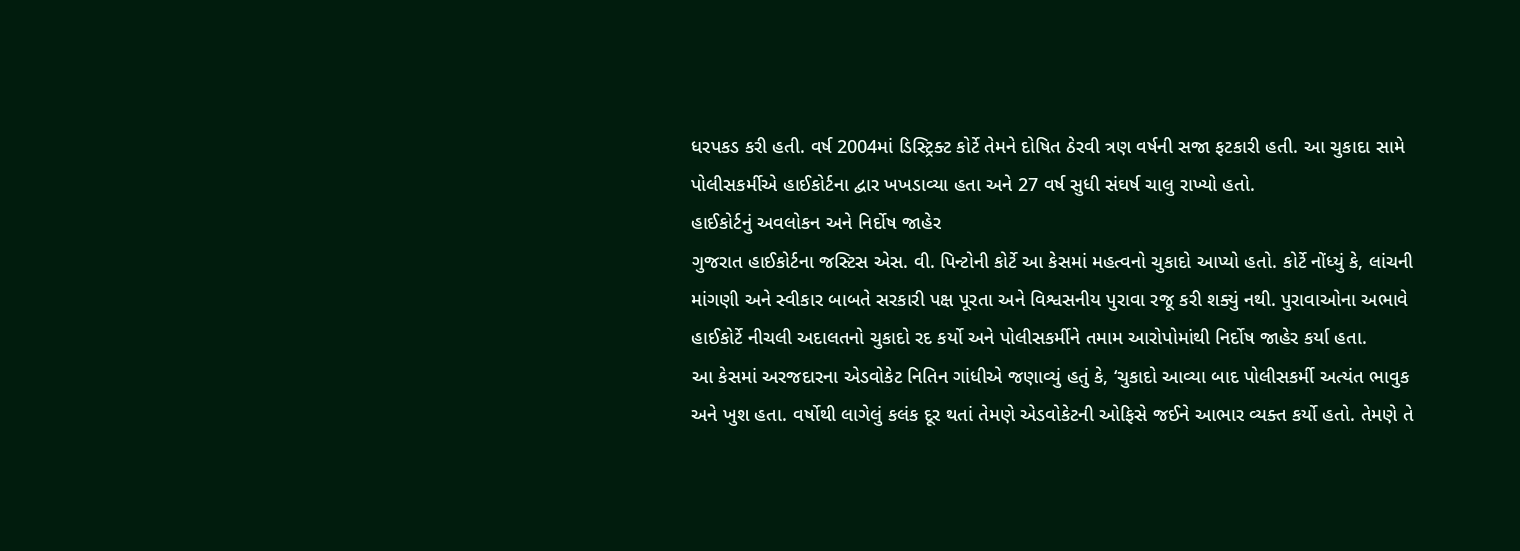ધરપકડ કરી હતી. વર્ષ 2004માં ડિસ્ટ્રિક્ટ કોર્ટે તેમને દોષિત ઠેરવી ત્રણ વર્ષની સજા ફટકારી હતી. આ ચુકાદા સામે પોલીસકર્મીએ હાઈકોર્ટના દ્વાર ખખડાવ્યા હતા અને 27 વર્ષ સુધી સંઘર્ષ ચાલુ રાખ્યો હતો.
હાઈકોર્ટનું અવલોકન અને નિર્દોષ જાહેર
ગુજરાત હાઈકોર્ટના જસ્ટિસ એસ. વી. પિન્ટોની કોર્ટે આ કેસમાં મહત્વનો ચુકાદો આપ્યો હતો. કોર્ટે નોંધ્યું કે, લાંચની માંગણી અને સ્વીકાર બાબતે સરકારી પક્ષ પૂરતા અને વિશ્વસનીય પુરાવા રજૂ કરી શક્યું નથી. પુરાવાઓના અભાવે હાઈકોર્ટે નીચલી અદાલતનો ચુકાદો રદ કર્યો અને પોલીસકર્મીને તમામ આરોપોમાંથી નિર્દોષ જાહેર કર્યા હતા.
આ કેસમાં અરજદારના એડવોકેટ નિતિન ગાંધીએ જણાવ્યું હતું કે, ‘ચુકાદો આવ્યા બાદ પોલીસકર્મી અત્યંત ભાવુક અને ખુશ હતા. વર્ષોથી લાગેલું કલંક દૂર થતાં તેમણે એડવોકેટની ઓફિસે જઈને આભાર વ્યક્ત કર્યો હતો. તેમણે તે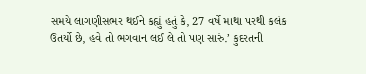સમયે લાગણીસભર થઈને કહ્યું હતું કે, 27 વર્ષે માથા પરથી કલંક ઉતર્યો છે, હવે તો ભગવાન લઈ લે તો પણ સારું.’ કુદરતની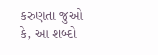કરુણતા જુઓ કે, આ શબ્દો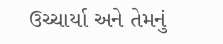ઉચ્ચાર્યા અને તેમનું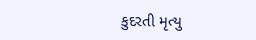કુદરતી મૃત્યુ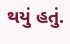થયું હતું.